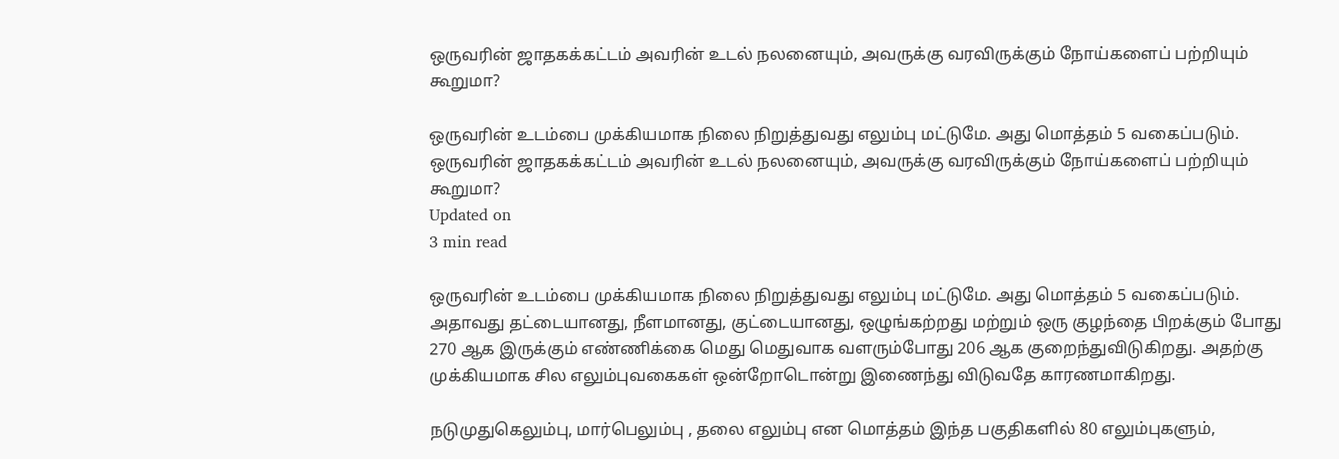ஒருவரின் ஜாதகக்கட்டம் அவரின் உடல் நலனையும், அவருக்கு வரவிருக்கும் நோய்களைப் பற்றியும் கூறுமா?

ஒருவரின் உடம்பை முக்கியமாக நிலை நிறுத்துவது எலும்பு மட்டுமே. அது மொத்தம் 5 வகைப்படும்.
ஒருவரின் ஜாதகக்கட்டம் அவரின் உடல் நலனையும், அவருக்கு வரவிருக்கும் நோய்களைப் பற்றியும் கூறுமா?
Updated on
3 min read

ஒருவரின் உடம்பை முக்கியமாக நிலை நிறுத்துவது எலும்பு மட்டுமே. அது மொத்தம் 5 வகைப்படும். அதாவது தட்டையானது, நீளமானது, குட்டையானது, ஒழுங்கற்றது மற்றும் ஒரு குழந்தை பிறக்கும் போது 270 ஆக இருக்கும் எண்ணிக்கை மெது மெதுவாக வளரும்போது 206 ஆக குறைந்துவிடுகிறது. அதற்கு முக்கியமாக சில எலும்புவகைகள் ஒன்றோடொன்று இணைந்து விடுவதே காரணமாகிறது.

நடுமுதுகெலும்பு, மார்பெலும்பு , தலை எலும்பு என மொத்தம் இந்த பகுதிகளில் 80 எலும்புகளும்,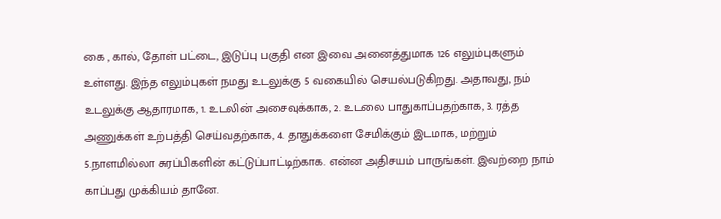கை , கால், தோள் பட்டை, இடுப்பு பகுதி என இவை அனைத்துமாக 126 எலும்புகளும் உள்ளது. இந்த எலும்புகள் நமது உடலுக்கு 5 வகையில் செயல்படுகிறது. அதாவது, நம் உடலுக்கு ஆதாரமாக, 1. உடலின் அசைவுக்காக, 2. உடலை பாதுகாப்பதற்காக, 3. ரத்த அணுக்கள் உற்பத்தி செய்வதற்காக, 4. தாதுக்களை சேமிக்கும் இடமாக, மற்றும் 5.நாளமில்லா சுரப்பிகளின் கட்டுப்பாட்டிற்காக. என்ன அதிசயம் பாருங்கள். இவற்றை நாம் காப்பது முக்கியம் தானே.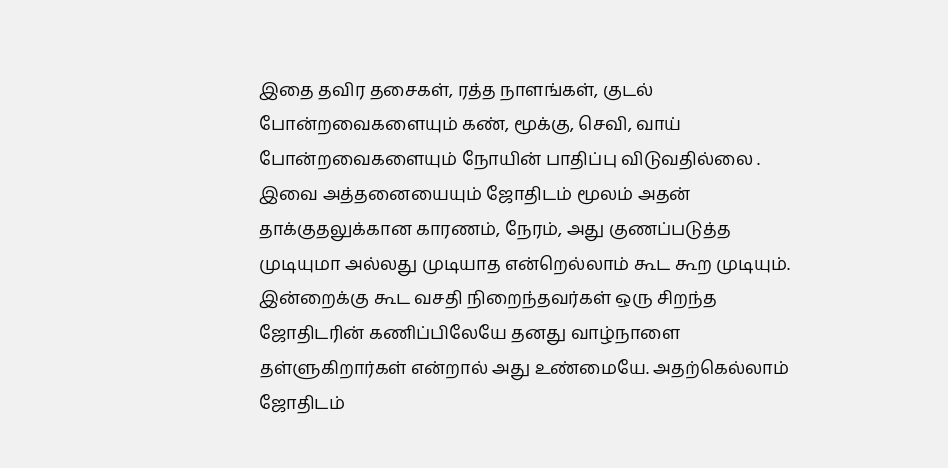இதை தவிர தசைகள், ரத்த நாளங்கள், குடல் போன்றவைகளையும் கண், மூக்கு, செவி, வாய் போன்றவைகளையும் நோயின் பாதிப்பு விடுவதில்லை . இவை அத்தனையையும் ஜோதிடம் மூலம் அதன் தாக்குதலுக்கான காரணம், நேரம், அது குணப்படுத்த முடியுமா அல்லது முடியாத என்றெல்லாம் கூட கூற முடியும். இன்றைக்கு கூட வசதி நிறைந்தவர்கள் ஒரு சிறந்த ஜோதிடரின் கணிப்பிலேயே தனது வாழ்நாளை தள்ளுகிறார்கள் என்றால் அது உண்மையே. அதற்கெல்லாம் ஜோதிடம்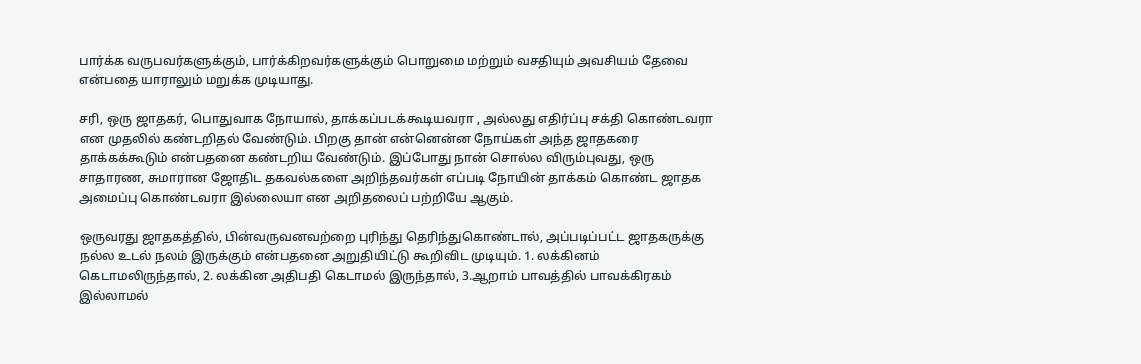பார்க்க வருபவர்களுக்கும், பார்க்கிறவர்களுக்கும் பொறுமை மற்றும் வசதியும் அவசியம் தேவை என்பதை யாராலும் மறுக்க முடியாது.

சரி, ஒரு ஜாதகர், பொதுவாக நோயால், தாக்கப்படக்கூடியவரா , அல்லது எதிர்ப்பு சக்தி கொண்டவரா என முதலில் கண்டறிதல் வேண்டும். பிறகு தான் என்னென்ன நோய்கள் அந்த ஜாதகரை தாக்கக்கூடும் என்பதனை கண்டறிய வேண்டும். இப்போது நான் சொல்ல விரும்புவது, ஒரு சாதாரண, சுமாரான ஜோதிட தகவல்களை அறிந்தவர்கள் எப்படி நோயின் தாக்கம் கொண்ட ஜாதக அமைப்பு கொண்டவரா இல்லையா என அறிதலைப் பற்றியே ஆகும்.

ஒருவரது ஜாதகத்தில், பின்வருவனவற்றை புரிந்து தெரிந்துகொண்டால், அப்படிப்பட்ட ஜாதகருக்கு நல்ல உடல் நலம் இருக்கும் என்பதனை அறுதியிட்டு கூறிவிட முடியும். 1. லக்கினம் கெடாமலிருந்தால், 2. லக்கின அதிபதி கெடாமல் இருந்தால், 3.ஆறாம் பாவத்தில் பாவக்கிரகம் இல்லாமல்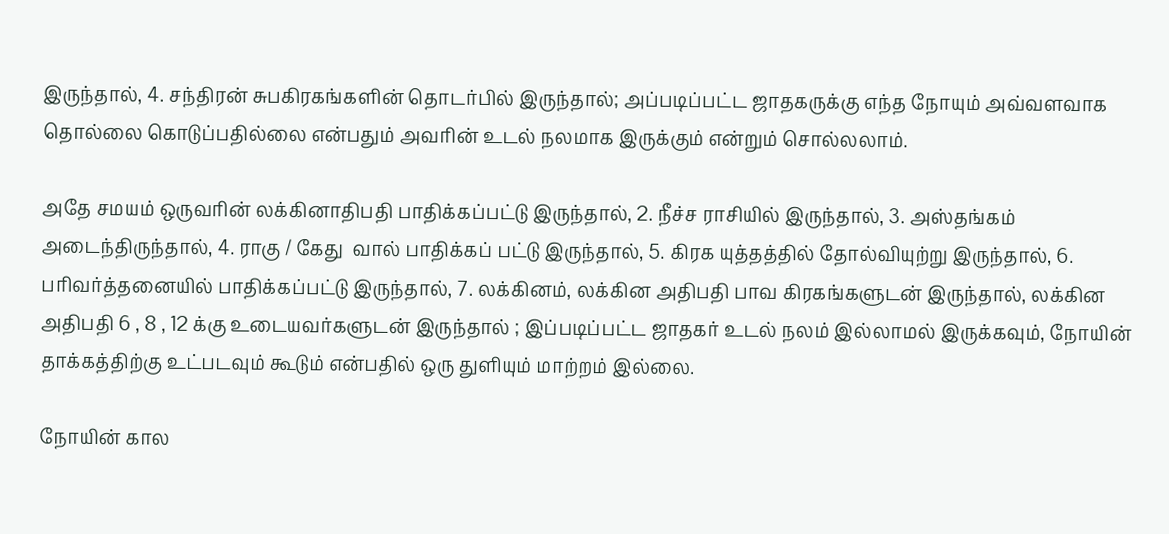இருந்தால், 4. சந்திரன் சுபகிரகங்களின் தொடர்பில் இருந்தால்; அப்படிப்பட்ட ஜாதகருக்கு எந்த நோயும் அவ்வளவாக தொல்லை கொடுப்பதில்லை என்பதும் அவரின் உடல் நலமாக இருக்கும் என்றும் சொல்லலாம்.

அதே சமயம் ஒருவரின் லக்கினாதிபதி பாதிக்கப்பட்டு இருந்தால், 2. நீச்ச ராசியில் இருந்தால், 3. அஸ்தங்கம் அடைந்திருந்தால், 4. ராகு / கேது  வால் பாதிக்கப் பட்டு இருந்தால், 5. கிரக யுத்தத்தில் தோல்வியுற்று இருந்தால், 6. பரிவர்த்தனையில் பாதிக்கப்பட்டு இருந்தால், 7. லக்கினம், லக்கின அதிபதி பாவ கிரகங்களுடன் இருந்தால், லக்கின அதிபதி 6 , 8 , 12 க்கு உடையவர்களுடன் இருந்தால் ; இப்படிப்பட்ட ஜாதகர் உடல் நலம் இல்லாமல் இருக்கவும், நோயின் தாக்கத்திற்கு உட்படவும் கூடும் என்பதில் ஒரு துளியும் மாற்றம் இல்லை.

நோயின் கால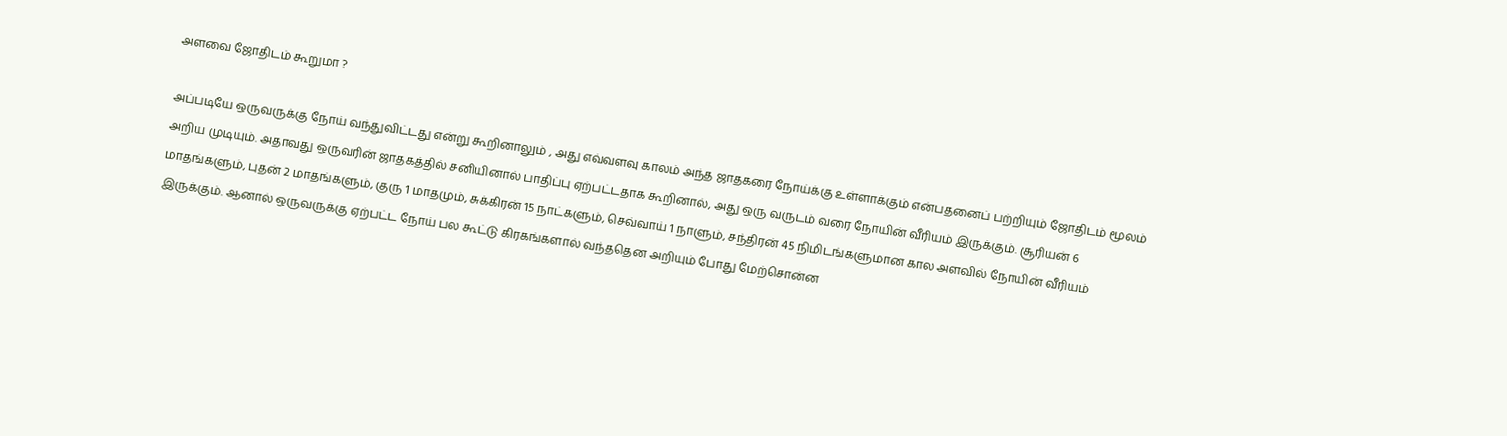அளவை ஜோதிடம் கூறுமா ?

அப்படியே ஒருவருக்கு நோய் வந்துவிட்டது என்று கூறினாலும் , அது எவ்வளவு காலம் அந்த ஜாதகரை நோய்க்கு உள்ளாக்கும் என்பதனைப் பற்றியும் ஜோதிடம் மூலம் அறிய முடியும். அதாவது ஒருவரின் ஜாதகத்தில் சனியினால் பாதிப்பு ஏற்பட்டதாக கூறினால், அது ஒரு வருடம் வரை நோயின் வீரியம் இருக்கும். சூரியன் 6 மாதங்களும், புதன் 2 மாதங்களும், குரு 1 மாதமும், சுக்கிரன் 15 நாட்களும், செவ்வாய் 1 நாளும், சந்திரன் 45 நிமிடங்களுமான கால அளவில் நோயின் வீரியம் இருக்கும். ஆனால் ஒருவருக்கு ஏற்பட்ட நோய் பல கூட்டு கிரகங்களால் வந்ததென அறியும் போது மேற்சொன்ன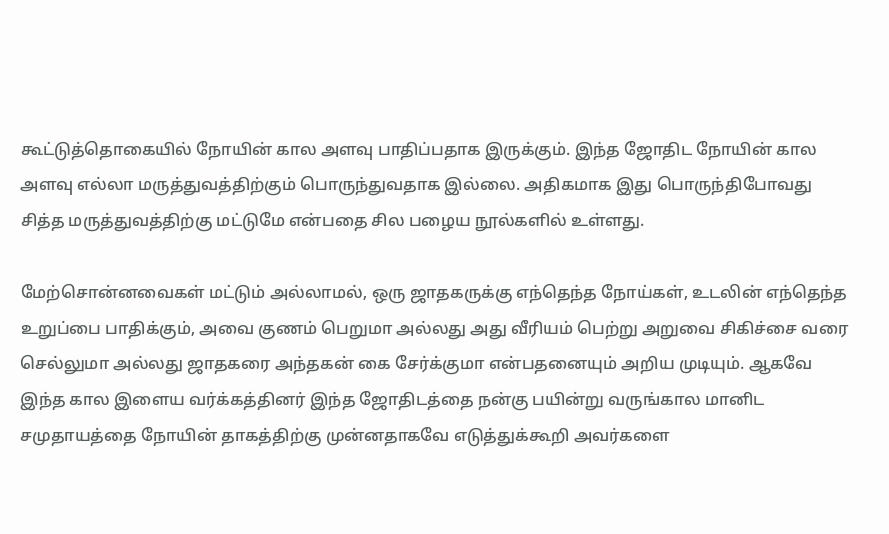கூட்டுத்தொகையில் நோயின் கால அளவு பாதிப்பதாக இருக்கும். இந்த ஜோதிட நோயின் கால அளவு எல்லா மருத்துவத்திற்கும் பொருந்துவதாக இல்லை. அதிகமாக இது பொருந்திபோவது சித்த மருத்துவத்திற்கு மட்டுமே என்பதை சில பழைய நூல்களில் உள்ளது.

மேற்சொன்னவைகள் மட்டும் அல்லாமல், ஒரு ஜாதகருக்கு எந்தெந்த நோய்கள், உடலின் எந்தெந்த உறுப்பை பாதிக்கும், அவை குணம் பெறுமா அல்லது அது வீரியம் பெற்று அறுவை சிகிச்சை வரை செல்லுமா அல்லது ஜாதகரை அந்தகன் கை சேர்க்குமா என்பதனையும் அறிய முடியும். ஆகவே இந்த கால இளைய வர்க்கத்தினர் இந்த ஜோதிடத்தை நன்கு பயின்று வருங்கால மானிட சமுதாயத்தை நோயின் தாகத்திற்கு முன்னதாகவே எடுத்துக்கூறி அவர்களை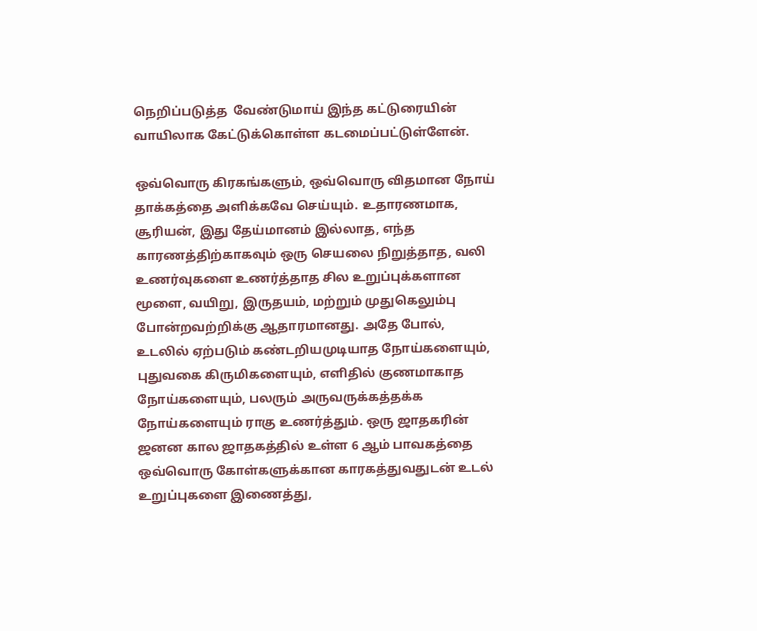நெறிப்படுத்த  வேண்டுமாய் இந்த கட்டுரையின் வாயிலாக கேட்டுக்கொள்ள கடமைப்பட்டுள்ளேன்.

ஒவ்வொரு கிரகங்களும், ஒவ்வொரு விதமான நோய் தாக்கத்தை அளிக்கவே செய்யும். உதாரணமாக, சூரியன், இது தேய்மானம் இல்லாத, எந்த காரணத்திற்காகவும் ஒரு செயலை நிறுத்தாத, வலி உணர்வுகளை உணர்த்தாத சில உறுப்புக்களான மூளை, வயிறு, இருதயம், மற்றும் முதுகெலும்பு போன்றவற்றிக்கு ஆதாரமானது. அதே போல், உடலில் ஏற்படும் கண்டறியமுடியாத நோய்களையும், புதுவகை கிருமிகளையும், எளிதில் குணமாகாத நோய்களையும், பலரும் அருவருக்கத்தக்க நோய்களையும் ராகு உணர்த்தும். ஒரு ஜாதகரின் ஜனன கால ஜாதகத்தில் உள்ள 6 ஆம் பாவகத்தை ஒவ்வொரு கோள்களுக்கான காரகத்துவதுடன் உடல் உறுப்புகளை இணைத்து,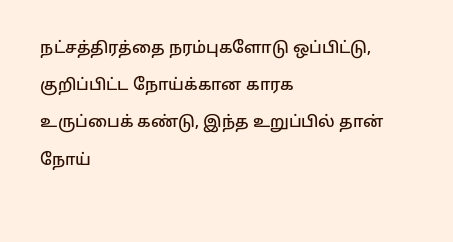நட்சத்திரத்தை நரம்புகளோடு ஒப்பிட்டு, குறிப்பிட்ட நோய்க்கான காரக உருப்பைக் கண்டு, இந்த உறுப்பில் தான் நோய்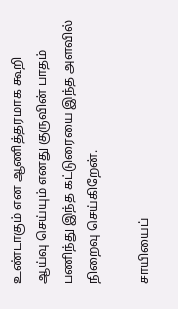உண்டாகும் என ஆணித்தரமாக கூறி ஆய்வு செய்யும் எனது குருவின் பாதம் பணிந்து இந்த கட்டுரையை இந்த அளவில் நிறைவு செய்கிறேன்.

சாயியைப்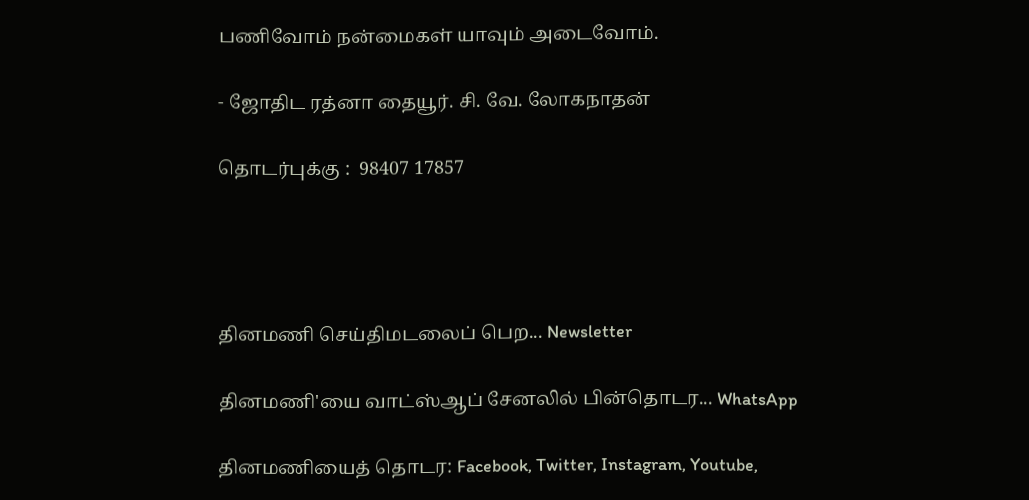பணிவோம் நன்மைகள் யாவும் அடைவோம்.

- ஜோதிட ரத்னா தையூர். சி. வே. லோகநாதன்

தொடர்புக்கு :  98407 17857




தினமணி செய்திமடலைப் பெற... Newsletter

தினமணி'யை வாட்ஸ்ஆப் சேனலில் பின்தொடர... WhatsApp

தினமணியைத் தொடர: Facebook, Twitter, Instagram, Youtube,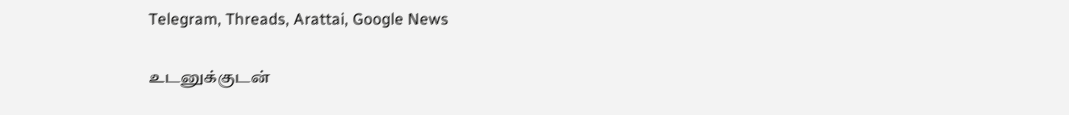Telegram, Threads, Arattai, Google News

உடனுக்குடன்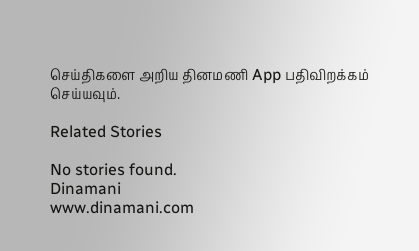செய்திகளை அறிய தினமணி App பதிவிறக்கம் செய்யவும்.

Related Stories

No stories found.
Dinamani
www.dinamani.com